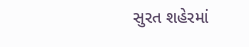સુરત શહેરમાં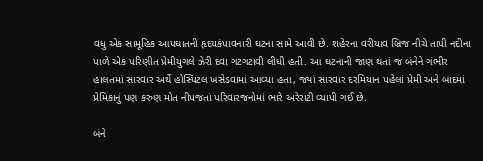વધુ એક સામૂહિક આપઘાતની હૃદયકંપાવનારી ઘટના સામે આવી છે. શહેરના વરીયાવ બ્રિજ નીચે તાપી નદીના પાળે એક પરિણીત પ્રેમીયુગલે ઝેરી દવા ગટગટાવી લીધી હતી. આ ઘટનાની જાણ થતાં જ બંનેને ગંભીર હાલતમાં સારવાર અર્થે હોસ્પિટલ ખસેડવામાં આવ્યા હતા, જ્યાં સારવાર દરમિયાન પહેલાં પ્રેમી અને બાદમાં પ્રેમિકાનું પણ કરુણ મોત નીપજતાં પરિવારજનોમાં ભારે અરેરાટી વ્યાપી ગઈ છે.

બંને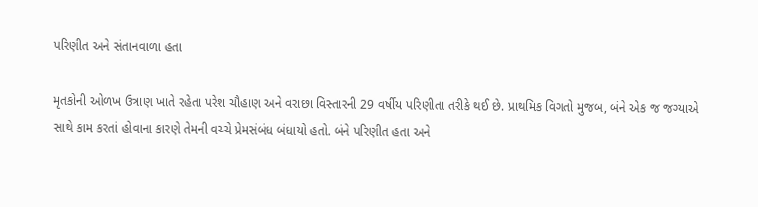પરિણીત અને સંતાનવાળા હતા

મૃતકોની ઓળખ ઉત્રાણ ખાતે રહેતા પરેશ ચૌહાણ અને વરાછા વિસ્તારની 29 વર્ષીય પરિણીતા તરીકે થઈ છે. પ્રાથમિક વિગતો મુજબ, બંને એક જ જગ્યાએ સાથે કામ કરતાં હોવાના કારણે તેમની વચ્ચે પ્રેમસંબંધ બંધાયો હતો. બંને પરિણીત હતા અને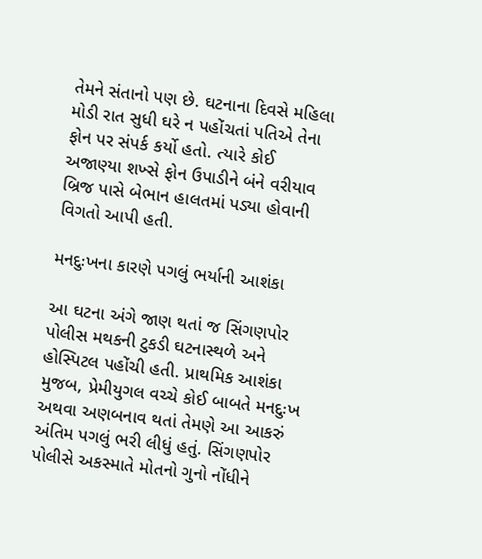તેમને સંતાનો પણ છે. ઘટનાના દિવસે મહિલા મોડી રાત સુધી ઘરે ન પહોંચતાં પતિએ તેના ફોન પર સંપર્ક કર્યો હતો. ત્યારે કોઈ અજાણ્યા શખ્સે ફોન ઉપાડીને બંને વરીયાવ બ્રિજ પાસે બેભાન હાલતમાં પડ્યા હોવાની વિગતો આપી હતી.

મનદુઃખના કારણે પગલું ભર્યાની આશંકા

આ ઘટના અંગે જાણ થતાં જ સિંગણપોર પોલીસ મથકની ટુકડી ઘટનાસ્થળે અને હોસ્પિટલ પહોંચી હતી. પ્રાથમિક આશંકા મુજબ, પ્રેમીયુગલ વચ્ચે કોઈ બાબતે મનદુઃખ અથવા અણબનાવ થતાં તેમણે આ આકરું અંતિમ પગલું ભરી લીધું હતું. સિંગણપોર પોલીસે અકસ્માતે મોતનો ગુનો નોંધીને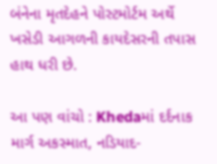બંનેના મૃતદેહને પોસ્ટમોર્ટમ અર્થે ખસેડી આગળની કાયદેસરની તપાસ હાથ ધરી છે.

આ પણ વાંચો : Khedaમાં દર્દનાક માર્ગ અકસ્માત, નડિયાદ-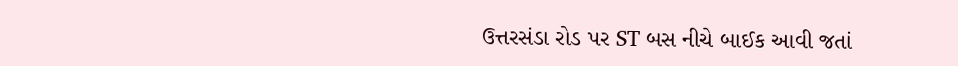ઉત્તરસંડા રોડ પર ST બસ નીચે બાઈક આવી જતાં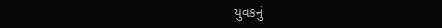યુવકનું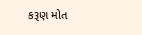કરૂણ મોત